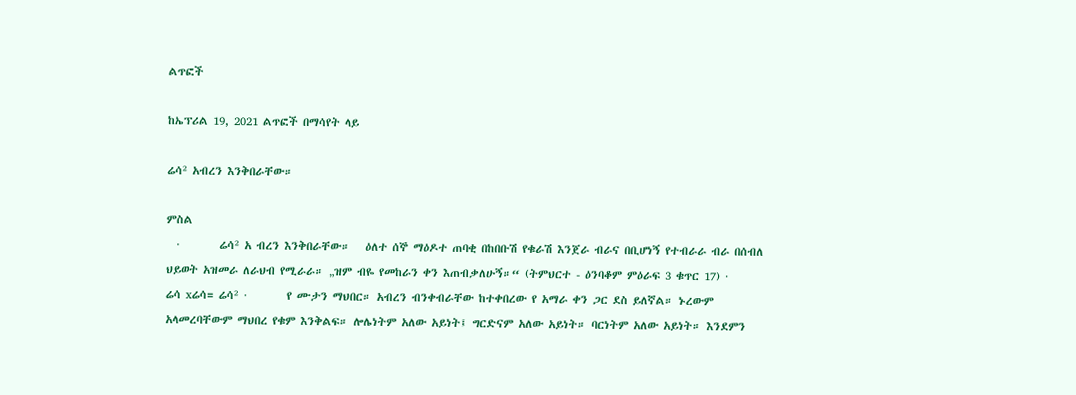ልጥፎች

ከኤፕሪል 19, 2021 ልጥፎች በማሳየት ላይ

ሬሳ² አብረን እንቅበራቸው።

ምስል
  ·        ሬሳ² አ ብረን እንቅበራቸው።   ዕለተ ሰኞ ማዕዶተ ጠባቂ በከበቡሽ የቁራሽ እንጀራ ብራና በቢሆነኝ የተብራራ ብራ በሰብለ ህይወት አዝመራ ለራህብ የሚራራ። „ዝም ብዬ የመከራን ቀን እጠብቃለሁኝ።“ (ትምህርተ - ዕንባቆም ምዕራፍ 3 ቁጥር 17) ·        ሬሳ xሬሳ= ሬሳ² ·        የ ሙታን ማህበር። አብረን ብንቀብራቸው ከተቀበረው የ አማራ ቀን ጋር ደስ ይለኛል። ኑረውም አላመረባቸውም ማህበረ የቁም እንቅልፍ። ሎሌነትም አለው አይነት፤ ግርድናም አለው አይነት። ባርነትም አለው አይነት። እንደምን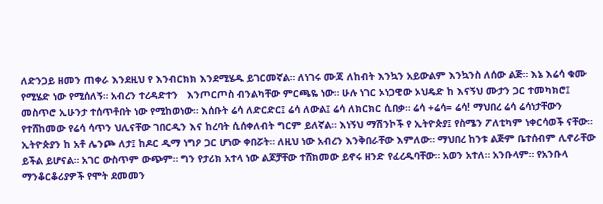ለድንጋይ ዘመን ጠቀራ እንደዚህ የ እንብርክክ እንደሚሄዱ ይገርመኛል። ለነገሩ ሙጃ ለከብት እንኳን አይውልም እንኳንስ ለሰው ልጅ። እኔ እሬሳ ቁሙ የሚሄድ ነው የሚሰለኝ። አብረን ተረዳድተን   እንጦርጦስ ብንልካቸው ምርጫዬ ነው። ሁሉ ነገር ኦነጋዊው ኦህዴድ ከ እናኝህ ሙታን ጋር ተመካክሮ፤ መስጥሮ ኢሁንታ ተሰጥቶበት ነው የሚከወነው። እሰቡት ሬሳ ለድርድር፤ ሬሳ ለውል፤ ሬሳ ለክርክር ሲበቃ። ሬሳ +ሬሳ= ሬሳ! ማህበረ ሬሳ ሬሳነታቸውን የተሸከመው የሬሳ ሳጥን ህሊናቸው ገበርዲን እና ከረባት ሲሰቀለብት ግርም ይለኛል። እነኝህ ማሽንኮች የ ኢትዮጵያ፤ የስሜን ፖለቲካም ነቀርሳወች ናቸው። ኢትዮጵያን ከ አቶ ሌንጮ ለታ፤ ከዶር ዲማ ነግዖ ጋር ሆነው ቀበሯት። ለዚህ ነው አብረን እንቅበራቸው እምለው። ማህበረ ከንቱ ልጅም ቤተሰብም ሊኖራቸው ይችል ይሆናል። አገር ውስጥም ውጭም። ግን የታሪክ አተላ ነው ልጆቻቸው ተሸክመው ይኖሩ ዘንድ የፈረዱባቸው። አወን አተለ። አንቡላም። የአንቡላ ማንቆርቆሪያዎች የሞት ደመመን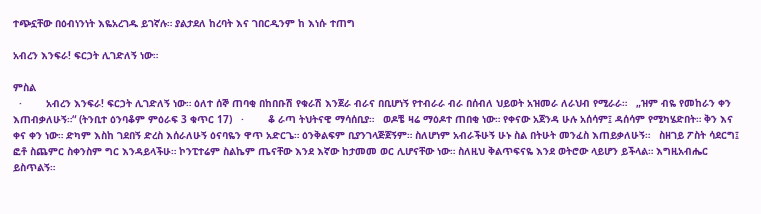ተጭኗቸው በዕብነንነት እዬአረገዱ ይገኛሉ። ያልታደለ ከረባት እና ገበርዲንም ከ እነሱ ተጠግ

አብረን እንፍራ! ፍርኃት ሊገድለኝ ነው።

ምስል
  ·        አብረን እንፍራ! ፍርኃት ሊገድለኝ ነው። ዕለተ ሰኞ ጠባቂ በከበቡሽ የቁራሽ እንጀራ ብራና በቢሆነኝ የተብራራ ብራ በሰብለ ህይወት አዝመራ ለራህብ የሚራራ።   „ዝም ብዬ የመከራን ቀን እጠብቃለሁኝ።“ (ትንቢተ ዕንባቆም ምዕራፍ 3 ቁጥር 17)   ·        ቆ ራጣ ትህትናዊ ማሳሰቢያ።   ወዶቼ ዛሬ ማዕዶተ ጠበቂ ነው። የቀናው አጀንዳ ሁሉ አሰሳም፤ ዳሰሳም የሚካሄድበት። ቅን እና ቀና ቀን ነው። ድካም እስከ ገደበኝ ድረስ እሰራለሁኝ ዕናባዬን ዋጥ አድርጌ። ዕንቅልፍም ቢያንገላጅጀኝም። ስለሆነም አብራችሁኝ ሁኑ ስል በትሁት መንፈስ እጠይቃለሁኝ።   ስዘገይ ፖስት ሳደርግ፤ ፎቶ ስጨምር ስቀንስም ግር እንዳይላችሁ። ኮንፒተሬም ስልኬም ጤናቸው እንደ እኛው ከታመመ ወር ሊሆናቸው ነው። ስለዚህ ቅልጥፍናዬ እንደ ወትሮው ላይሆን ይችላል። እግዚአብሔር ይስጥልኝ።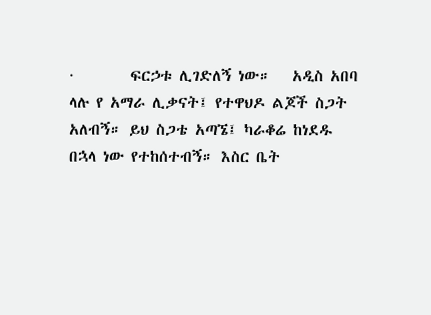·        ፍርኃቱ ሊገድለኝ ነው።   አዲስ አበባ ላሉ የ አማራ ሊቃናት፤ የተዋህዶ ልጆች ስጋት አለብኝ። ይህ ስጋቴ አጣኜ፤ ካራቆሬ ከነደዱ በኋላ ነው የተከሰተብኝ። እስር ቤት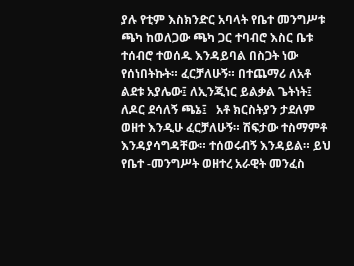ያሉ የቲም እስክንድር አባላት የቤተ መንግሥቱ ጫካ ከወለጋው ጫካ ጋር ተባብሮ እስር ቤቱ ተሰብሮ ተወሰዱ እንዳይባል በስጋት ነው የሰነበትኩት። ፈርቻለሁኝ። በተጨማሪ ለአቶ ልደቱ አያሌው፤ ለኢንጂነር ይልቃል ጌትነት፤ ለዶር ደሳለኝ ጫኔ፤   አቶ ክርስትያን ታደለም ወዘተ እንዲሁ ፈርቻለሁኝ። ሽፍታው ተስማምቶ እንዳያሳግዳቸው። ተሰወሩብኝ እንዳይል። ይህ የቤተ -መንግሥት ወዘተረ አራዊት መንፈስ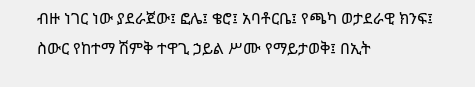ብዙ ነገር ነው ያደራጀው፤ ፎሌ፤ ቄሮ፤ አባቶርቤ፤ የጫካ ወታደራዊ ክንፍ፤ ስውር የከተማ ሽምቅ ተዋጊ ኃይል ሥሙ የማይታወቅ፤ በኢት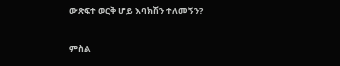ውጽፍተ ወርቅ ሆይ እባክሽን ተለመኝን?

ምስል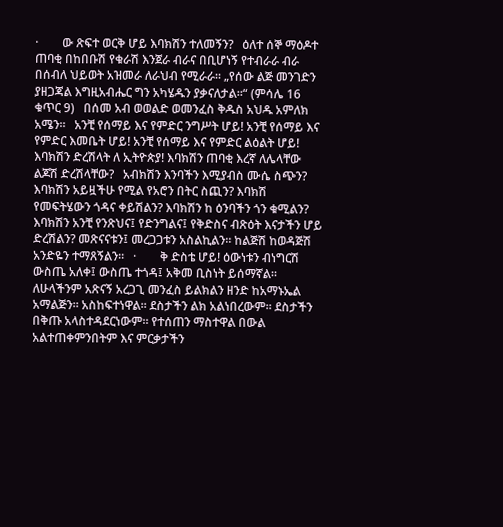·        ው ጽፍተ ወርቅ ሆይ እባክሽን ተለመኝን?   ዕለተ ሰኞ ማዕዶተ ጠባቂ በከበቡሽ የቁራሽ እንጀራ ብራና በቢሆነኝ የተብራራ ብራ በሰብለ ህይወት አዝመራ ለራህብ የሚራራ። „የሰው ልጅ መንገድን ያዘጋጃል እግዚአብሔር ግን አካሄዱን ያቃናለታል።“ (ምሳሌ 16 ቁጥር 9)   በሰመ አብ ወወልድ ወመንፈስ ቅዱስ አህዱ አምለክ አሜን።   አንቺ የሰማይ እና የምድር ንግሥት ሆይ! አንቺ የሰማይ እና የምድር እመቤት ሆይ! አንቺ የሰማይ እና የምድር ልዕልት ሆይ! እባክሽን ድረሽላት ለ ኢትዮጵያ! እባክሽን ጠባቂ እረኛ ለሌላቸው ልጆሽ ድረሽላቸው?   አብክሽን እንባችን እሚያብስ ሙሴ ስጭን? እባክሽን አይዟችሁ የሚል የአሮን በትር ስጪን? እባክሽ የመፍትሄውን ጎዳና ቀይሽልን? እባክሽን ከ ዕንባችን ጎን ቁሚልን? እባክሽን አንቺ የንጽህና፤ የድንግልና፤ የቅድስና ብጽዕት እናታችን ሆይ ድረሽልን? መጽናናቱን፤ መረጋጋቱን አስልኪልን። ከልጅሽ ከወዳጅሽ አንድዬን ተማጸኝልን።   ·        ቅ ድስቴ ሆይ! ዕውነቱን ብነግርሽ ውስጤ አለቀ፤ ውስጤ ተጎዳ፤ አቅመ ቢስነት ይሰማኛል። ለሁላችንም አጽናኝ አረጋጊ መንፈስ ይልክልን ዘንድ ከአማኑኤል አማልጅን። አስከፍተነዋል። ደስታችን ልክ አልነበረውም። ደስታችን በቅጡ አላስተዳደርነውም። የተሰጠን ማስተዋል በውል አልተጠቀምንበትም እና ምርቃታችን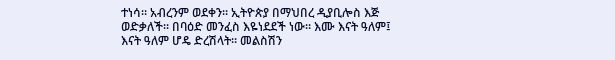ተነሳ። አብረንም ወደቀን። ኢትዮጵያ በማህበረ ዲያቢሎስ እጅ ወድቃለች። በባዕድ መንፈስ እዬነደደች ነው። እሙ እናት ዓለም፤ እናት ዓለም ሆዴ ድረሽላት። መልስሽን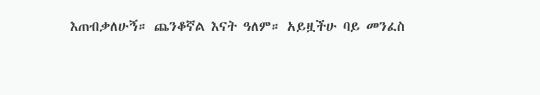እጠብቃለሁኝ። ጨንቆኛል እናት ዓለም። አይዟችሁ ባይ መንፈስ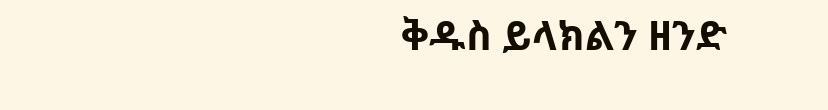ቅዱስ ይላክልን ዘንድ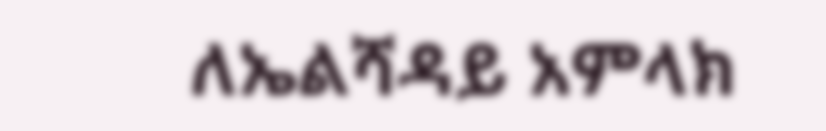ለኤልሻዳይ አምላክ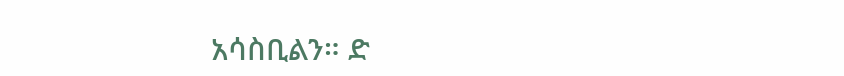አሳስቢልን። ድ